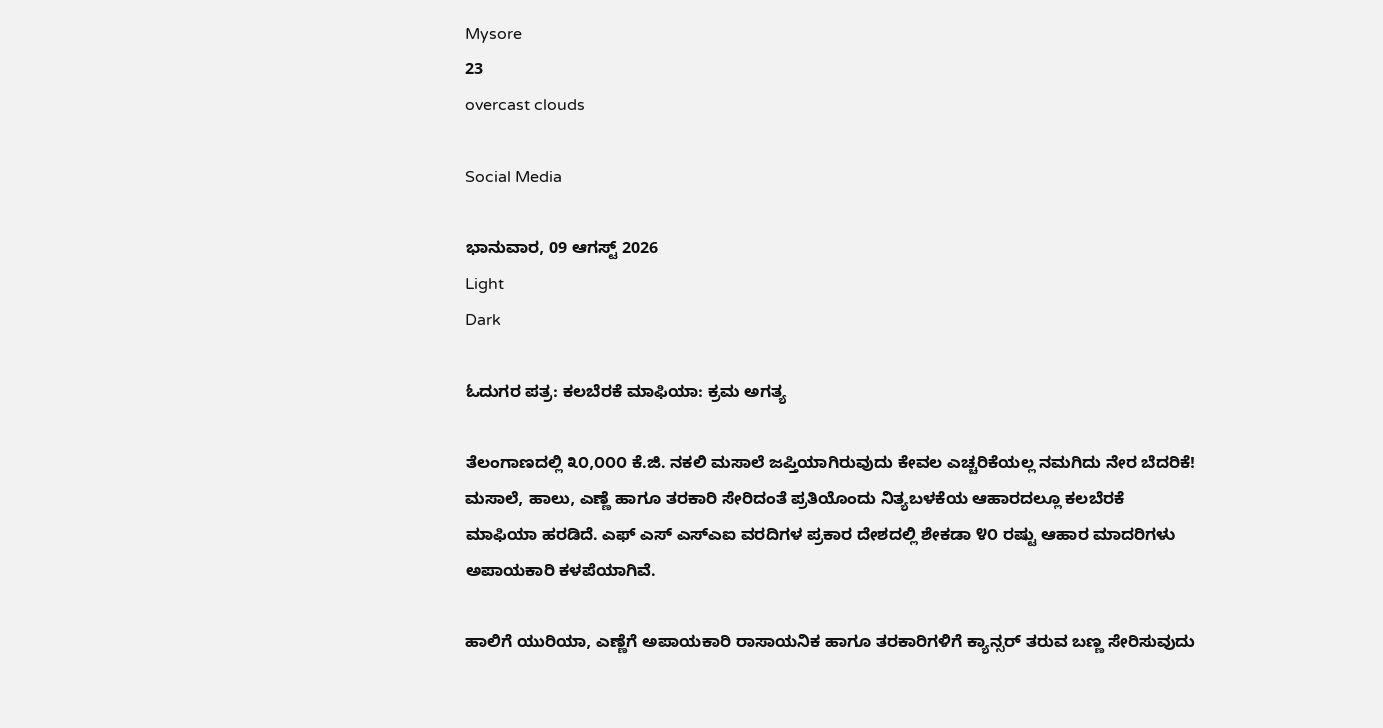Mysore
23
overcast clouds

Social Media

ಭಾನುವಾರ, 09 ಆಗಸ್ಟ್ 2026
Light
Dark

ಓದುಗರ ಪತ್ರ: ಕಲಬೆರಕೆ ಮಾಫಿಯಾ: ಕ್ರಮ ಅಗತ್ಯ

ತೆಲಂಗಾಣದಲ್ಲಿ ೩೦,೦೦೦ ಕೆ.ಜಿ. ನಕಲಿ ಮಸಾಲೆ ಜಪ್ತಿಯಾಗಿರುವುದು ಕೇವಲ ಎಚ್ಚರಿಕೆಯಲ್ಲ ನಮಗಿದು ನೇರ ಬೆದರಿಕೆ! ಮಸಾಲೆ, ಹಾಲು, ಎಣ್ಣೆ ಹಾಗೂ ತರಕಾರಿ ಸೇರಿದಂತೆ ಪ್ರತಿಯೊಂದು ನಿತ್ಯಬಳಕೆಯ ಆಹಾರದಲ್ಲೂ ಕಲಬೆರಕೆ ಮಾಫಿಯಾ ಹರಡಿದೆ. ಎಫ್‌ ಎಸ್ ಎಸ್‌ಎಐ ವರದಿಗಳ ಪ್ರಕಾರ ದೇಶದಲ್ಲಿ ಶೇಕಡಾ ೪೦ ರಷ್ಟು ಆಹಾರ ಮಾದರಿಗಳು ಅಪಾಯಕಾರಿ ಕಳಪೆಯಾಗಿವೆ.

ಹಾಲಿಗೆ ಯುರಿಯಾ, ಎಣ್ಣೆಗೆ ಅಪಾಯಕಾರಿ ರಾಸಾಯನಿಕ ಹಾಗೂ ತರಕಾರಿಗಳಿಗೆ ಕ್ಯಾನ್ಸರ್ ತರುವ ಬಣ್ಣ ಸೇರಿಸುವುದು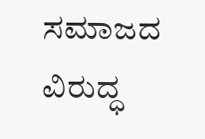ಸಮಾಜದ ವಿರುದ್ಧ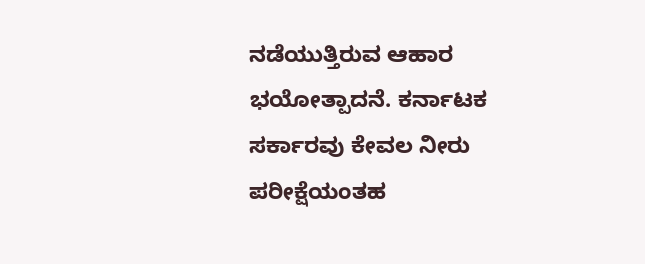ನಡೆಯುತ್ತಿರುವ ಆಹಾರ ಭಯೋತ್ಪಾದನೆ. ಕರ್ನಾಟಕ ಸರ್ಕಾರವು ಕೇವಲ ನೀರು ಪರೀಕ್ಷೆಯಂತಹ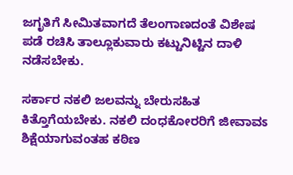ಜಗೃತಿಗೆ ಸೀಮಿತವಾಗದೆ ತೆಲಂಗಾಣದಂತೆ ವಿಶೇಷ ಪಡೆ ರಚಿಸಿ ತಾಲ್ಲೂಕುವಾರು ಕಟ್ಟುನಿಟ್ಟಿನ ದಾಳಿ ನಡೆಸಬೇಕು.

ಸರ್ಕಾರ ನಕಲಿ ಜಲವನ್ನು ಬೇರುಸಹಿತ ಕಿತ್ತೊಗೆಯಬೇಕು. ನಕಲಿ ದಂಧಕೋರರಿಗೆ ಜೀವಾವಽ ಶಿಕ್ಷೆಯಾಗುವಂತಹ ಕಠಿಣ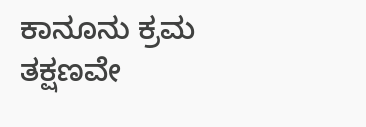ಕಾನೂನು ಕ್ರಮ ತಕ್ಷಣವೇ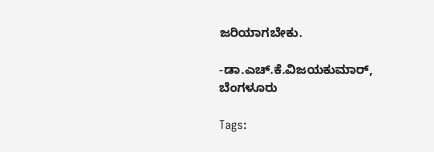ಜರಿಯಾಗಬೇಕು.

-ಡಾ.ಎಚ್.ಕೆ.ವಿಜಯಕುಮಾರ್, ಬೆಂಗಳೂರು

Tags: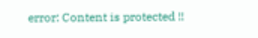error: Content is protected !!